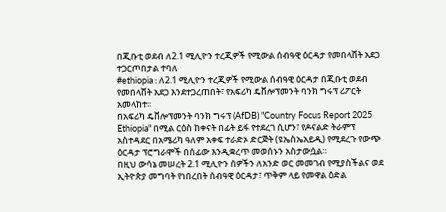በጂቡቲ ወደብ ለ2.1 ሚሊዮን ተረጂዎች የሚውል ሰብዓዊ ዕርዳታ የመበላሸት አደጋ ተጋርጦበታል ተባለ
#ethiopia : ለ2.1 ሚሊዮን ተረጂዎች የሚውል ሰብዓዊ ዕርዳታ በጂቡቲ ወደብ የመበላሸት አደጋ እንደተጋረጠበት፣ የአፍሪካ ዴቨሎፕመንት ባንክ ግሩፕ ሪፖርት አመላከተ፡፡
በአፍሪካ ዴቨሎፕመንት ባንክ ግሩፕ (AfDB) "Country Focus Report 2025 Ethiopia" በሚል ርዕስ ከቀናት በፊት ይፋ የተደረገ ሲሆን፣ የዶናልድ ትራምፕ አስተዳደር በአሜሪካ ዓለም አቀፍ ተራድኦ ድርጅት (ዩኤስኤአይዲ) የሚደረጉ የውጭ ዕርዳታ ፕሮግራሞች በሰፊው እንዲቋረጥ መወሰኑን አስታውሷል።
በዚህ ውሳኔ መሠረት 2.1 ሚሊዮን ሰዎችን ለአንድ ወር መመገብ የሚያስችልና ወደ ኢትዮጵያ መግባት የነበረበት ሰብዓዊ ዕርዳታ፣ ጥቅም ላይ የመዋል ዕድል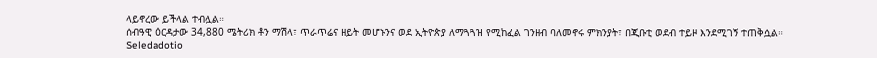ላይኖረው ይችላል ተብሏል።
ሰብዓዊ ዕርዳታው 34,880 ሜትሪክ ቶን ማሽላ፣ ጥራጥሬና ዘይት መሆኑንና ወደ ኢትዮጵያ ለማጓጓዝ የሚከፈል ገንዘብ ባለመኖሩ ምክንያት፣ በጂቡቲ ወደብ ተይዞ እንደሚገኝ ተጠቅሷል።
Seledadotio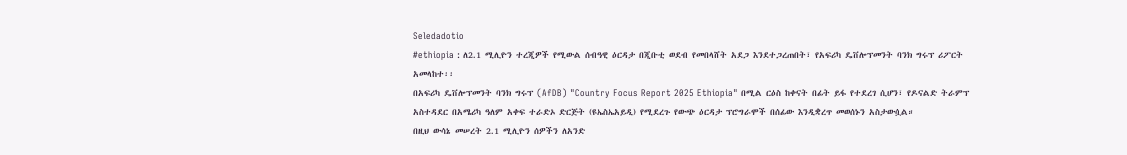Seledadotio
#ethiopia : ለ2.1 ሚሊዮን ተረጂዎች የሚውል ሰብዓዊ ዕርዳታ በጂቡቲ ወደብ የመበላሸት አደጋ እንደተጋረጠበት፣ የአፍሪካ ዴቨሎፕመንት ባንክ ግሩፕ ሪፖርት አመላከተ፡፡
በአፍሪካ ዴቨሎፕመንት ባንክ ግሩፕ (AfDB) "Country Focus Report 2025 Ethiopia" በሚል ርዕስ ከቀናት በፊት ይፋ የተደረገ ሲሆን፣ የዶናልድ ትራምፕ አስተዳደር በአሜሪካ ዓለም አቀፍ ተራድኦ ድርጅት (ዩኤስኤአይዲ) የሚደረጉ የውጭ ዕርዳታ ፕሮግራሞች በሰፊው እንዲቋረጥ መወሰኑን አስታውሷል።
በዚህ ውሳኔ መሠረት 2.1 ሚሊዮን ሰዎችን ለአንድ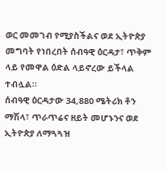ወር መመገብ የሚያስችልና ወደ ኢትዮጵያ መግባት የነበረበት ሰብዓዊ ዕርዳታ፣ ጥቅም ላይ የመዋል ዕድል ላይኖረው ይችላል ተብሏል።
ሰብዓዊ ዕርዳታው 34,880 ሜትሪክ ቶን ማሽላ፣ ጥራጥሬና ዘይት መሆኑንና ወደ ኢትዮጵያ ለማጓጓዝ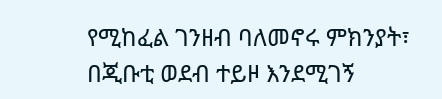የሚከፈል ገንዘብ ባለመኖሩ ምክንያት፣ በጂቡቲ ወደብ ተይዞ እንደሚገኝ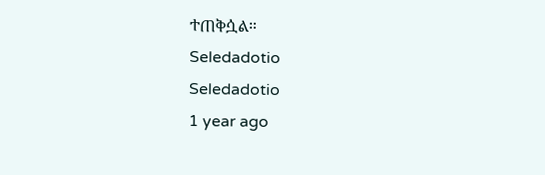ተጠቅሷል።
Seledadotio
Seledadotio
1 year ago